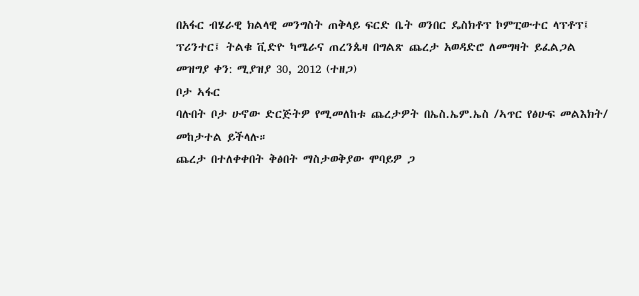በአፋር ብሄራዊ ክልላዊ መንግስት ጠቅላይ ፍርድ ቤት ወንበር ዴስክቶፕ ኮምፒውተር ላፕቶፕ፤ ፕሪንተር፤ ትልቁ ቪድዮ ካሜራና ጠረንጴዛ በግልጽ ጨረታ አወዳድሮ ለመግዛት ይፈልጋል
መዝግያ ቀን: ሚያዝያ 30, 2012 (ተዘጋ)
ቦታ ኣፋር
ባሉበት ቦታ ሁኖው ድርጅትዎ የሚመለከቱ ጨረታዎት በኤስ.ኤም.ኤስ /ኣጥር የፅሁፍ መልእክት/ መከታተል ይችላሉ።
ጨረታ በተለቀቀበት ቅፅበት ማስታወቅያው ሞባይዎ ጋ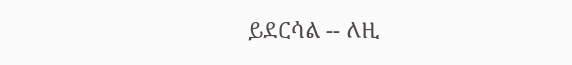ይደርሳል -- ለዚ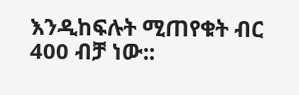እንዲከፍሉት ሚጠየቁት ብር 400 ብቻ ነው::